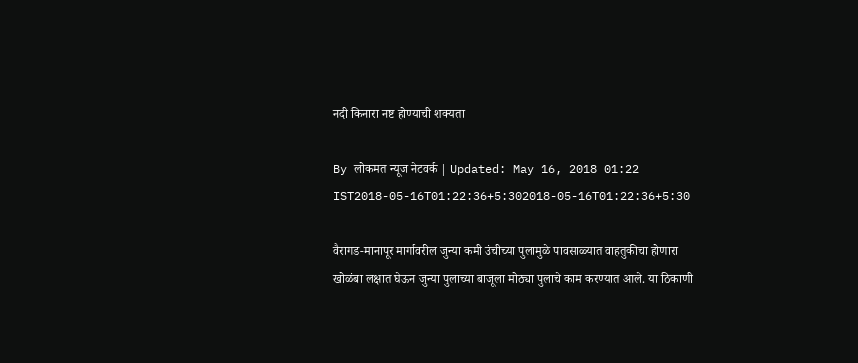नदी किनारा नष्ट होण्याची शक्यता

By लोकमत न्यूज नेटवर्क | Updated: May 16, 2018 01:22 IST2018-05-16T01:22:36+5:302018-05-16T01:22:36+5:30

वैरागड-मानापूर मार्गावरील जुन्या कमी उंचीच्या पुलामुळे पावसाळ्यात वाहतुकीचा होणारा खोळंबा लक्षात घेऊन जुन्या पुलाच्या बाजूला मोठ्या पुलाचे काम करण्यात आले. या ठिकाणी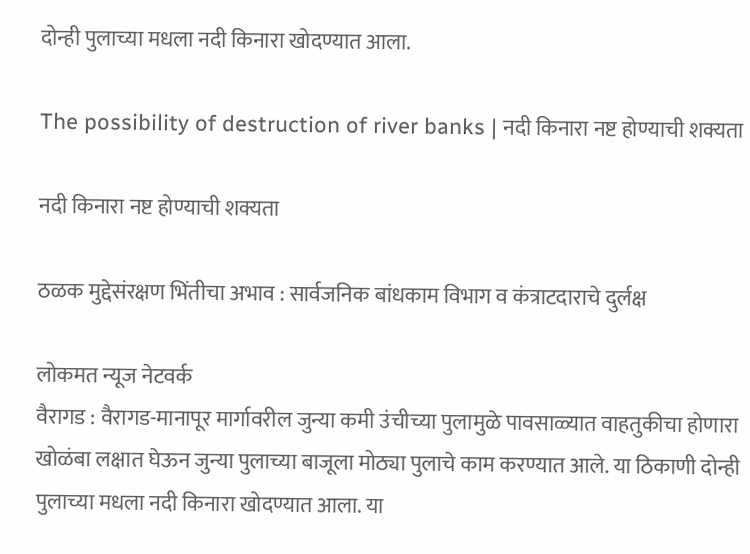दोन्ही पुलाच्या मधला नदी किनारा खोदण्यात आला.

The possibility of destruction of river banks | नदी किनारा नष्ट होण्याची शक्यता

नदी किनारा नष्ट होण्याची शक्यता

ठळक मुद्देसंरक्षण भिंतीचा अभाव : सार्वजनिक बांधकाम विभाग व कंत्राटदाराचे दुर्लक्ष

लोकमत न्यूज नेटवर्क
वैरागड : वैरागड-मानापूर मार्गावरील जुन्या कमी उंचीच्या पुलामुळे पावसाळ्यात वाहतुकीचा होणारा खोळंबा लक्षात घेऊन जुन्या पुलाच्या बाजूला मोठ्या पुलाचे काम करण्यात आले. या ठिकाणी दोन्ही पुलाच्या मधला नदी किनारा खोदण्यात आला. या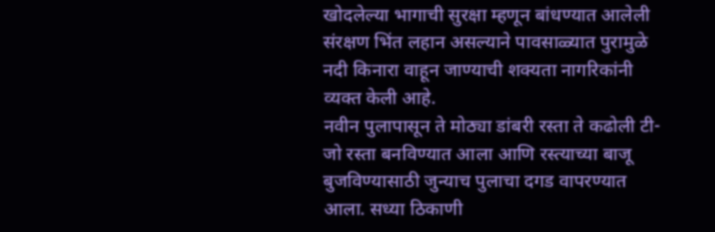खोदलेल्या भागाची सुरक्षा म्हणून बांधण्यात आलेली संरक्षण भिंत लहान असल्याने पावसाळ्यात पुरामुळे नदी किनारा वाहून जाण्याची शक्यता नागरिकांनी व्यक्त केली आहे.
नवीन पुलापासून ते मोठ्या डांबरी रस्ता ते कढोली टी- जो रस्ता बनविण्यात आला आणि रस्त्याच्या बाजू बुजविण्यासाठी जुन्याच पुलाचा दगड वापरण्यात आला. सध्या ठिकाणी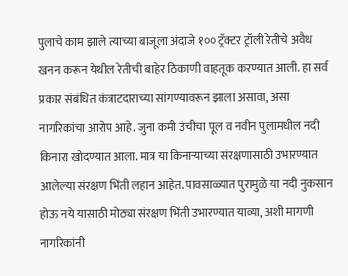पुलाचे काम झाले त्याच्या बाजूला अंदाजे १०० ट्रॅक्टर ट्रॉली रेतीचे अवैध खनन करून येथील रेतीची बाहेर ठिकाणी वाहतूक करण्यात आली. हा सर्व प्रकार संबंधित कंत्राटदाराच्या सांगण्यावरून झाला असावा, असा नागरिकांचा आरोप आहे. जुना कमी उंचीचा पूल व नवीन पुलामधील नदी किनारा खोदण्यात आला. मात्र या किनाऱ्याच्या संरक्षणासाठी उभारण्यात आलेल्या संरक्षण भिंती लहान आहेत. पावसाळ्यात पुरामुळे या नदी नुकसान होऊ नये यासाठी मोठ्या संरक्षण भिंती उभारण्यात याव्या, अशी मागणी नागरिकांनी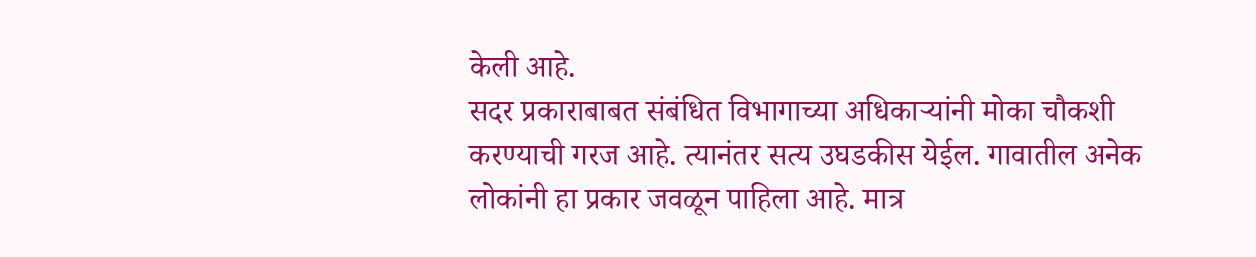केली आहे.
सदर प्रकाराबाबत संबंधित विभागाच्या अधिकाऱ्यांनी मोका चौकशी करण्याची गरज आहे. त्यानंतर सत्य उघडकीस येईल. गावातील अनेक लोकांनी हा प्रकार जवळून पाहिला आहे. मात्र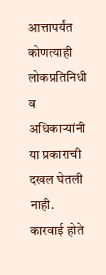आत्तापर्यंत कोणत्याही लोकप्रतिनिधी व अधिकाऱ्यांनी या प्रकाराची दखल घेतली नाही. कारवाई होते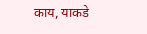काय, याकडे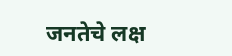जनतेचे लक्ष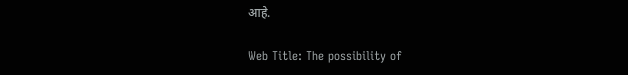आहे.

Web Title: The possibility of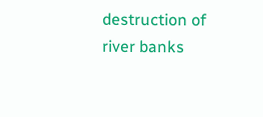destruction of river banks